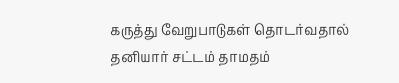கருத்து வேறுபாடுகள் தொடர்வதால் தனியார் சட்டம் தாமதம்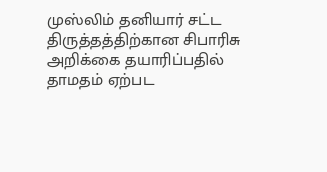முஸ்லிம் தனியார் சட்ட திருத்தத்திற்கான சிபாரிசு அறிக்கை தயாரிப்பதில் தாமதம் ஏற்பட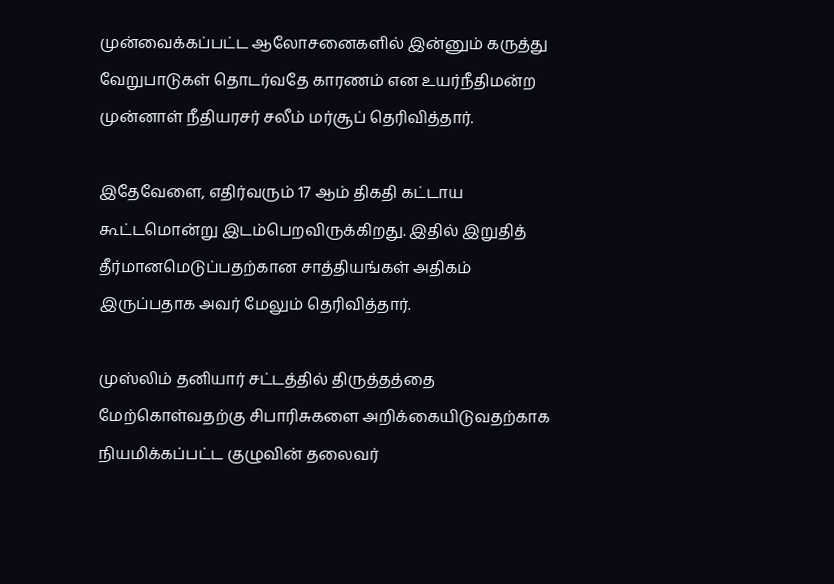முன்வைக்கப்பட்ட ஆலோசனைகளில் இன்னும் கருத்து வேறுபாடுகள் தொடர்வதே காரணம் என உயர்நீதிமன்ற முன்னாள் நீதியரசர் சலீம் மர்சூப் தெரிவித்தார்.

இதேவேளை, எதிர்வரும் 17 ஆம் திகதி கட்டாய கூட்டமொன்று இடம்பெறவிருக்கிறது. இதில் இறுதித் தீர்மானமெடுப்பதற்கான சாத்தியங்கள் அதிகம் இருப்பதாக அவர் மேலும் தெரிவித்தார்.

முஸ்லிம் தனியார் சட்டத்தில் திருத்தத்தை மேற்கொள்வதற்கு சிபாரிசுகளை அறிக்கையிடுவதற்காக நியமிக்கப்பட்ட குழுவின் தலைவர்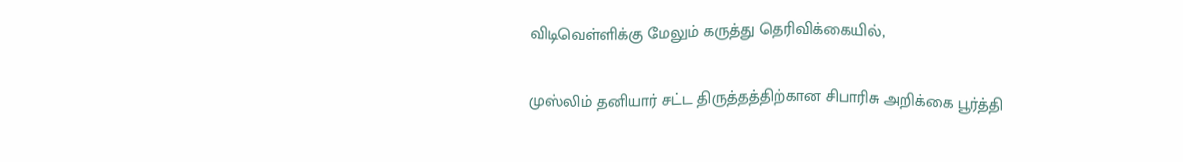விடிவெள்ளிக்கு மேலும் கருத்து தெரிவிக்கையில்,

முஸ்லிம் தனியார் சட்ட திருத்தத்திற்கான சிபாரிசு அறிக்கை பூர்த்தி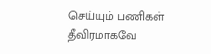செய்யும் பணிகள் தீவிரமாகவே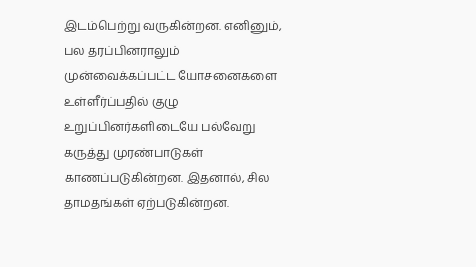இடம்பெற்று வருகின்றன. எனினும், பல தரப்பினராலும் முன்வைக்கப்பட்ட யோசனைகளை உள்ளீர்ப்பதில் குழு உறுப்பினர்களிடையே பல்வேறு கருத்து முரண்பாடுகள் காணப்படுகின்றன. இதனால், சில தாமதங்கள் ஏற்படுகின்றன.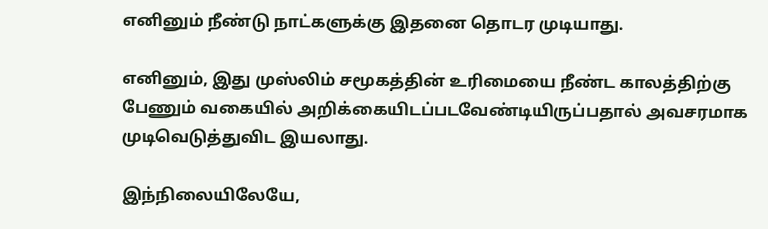எனினும் நீண்டு நாட்களுக்கு இதனை தொடர முடியாது.

எனினும், இது முஸ்லிம் சமூகத்தின் உரிமையை நீண்ட காலத்திற்கு பேணும் வகையில் அறிக்கையிடப்படவேண்டியிருப்பதால் அவசரமாக முடிவெடுத்துவிட இயலாது.

இந்நிலையிலேயே,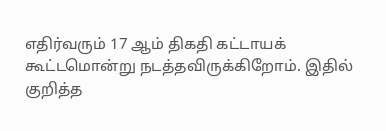எதிர்வரும் 17 ஆம் திகதி கட்டாயக் கூட்டமொன்று நடத்தவிருக்கிறோம். இதில் குறித்த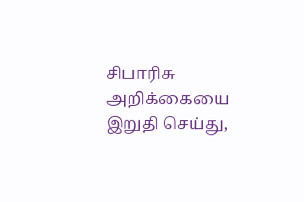சிபாரிசு அறிக்கையை இறுதி செய்து,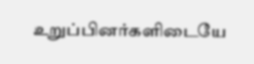உறுப்பினர்களிடையே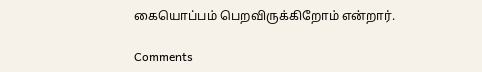கையொப்பம் பெறவிருக்கிறோம் என்றார்.

Comments